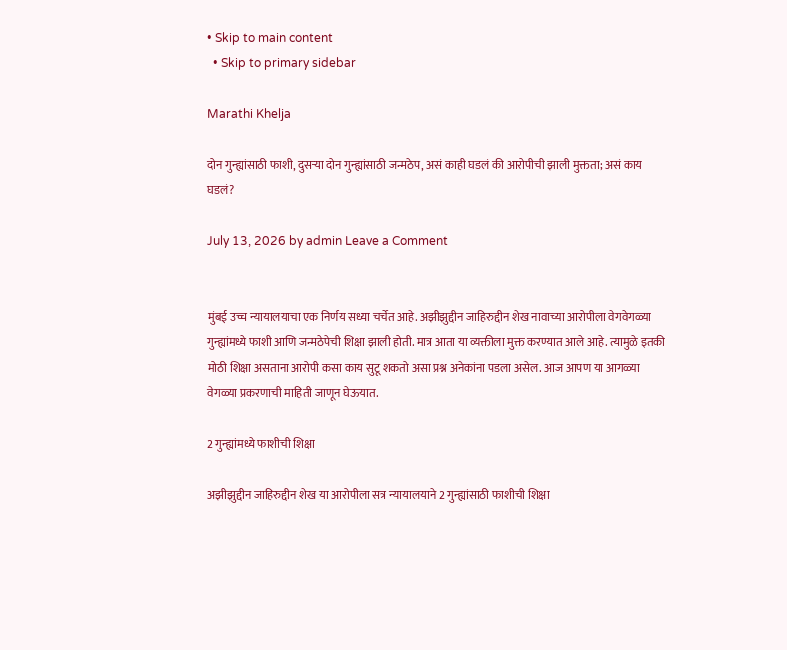• Skip to main content
  • Skip to primary sidebar

Marathi Khelja

दोन गुन्ह्यांसाठी फाशी, दुसऱ्या दोन गुन्ह्यांसाठी जन्मठेप, असं काही घडलं की आरोपीची झाली मुक्तता; असं काय घडलं?

July 13, 2026 by admin Leave a Comment


मुंबई उच्च न्यायालयाचा एक निर्णय सध्या चर्चेत आहे. अझीझुद्दीन जाहिरुद्दीन शेख नावाच्या आरोपीला वेगवेगळ्या गुन्ह्यांमध्ये फाशी आणि जन्मठेपेची शिक्षा झाली होती. मात्र आता या व्यक्तीला मुक्त करण्यात आले आहे. त्यामुळे इतकी मोठी शिक्षा असताना आरोपी कसा काय सुटू शकतो असा प्रश्न अनेकांना पडला असेल. आज आपण या आगळ्या वेगळ्या प्रकरणाची माहिती जाणून घेऊयात.

2 गुन्ह्यांमध्ये फाशीची शिक्षा

अझीझुद्दीन जाहिरुद्दीन शेख या आरोपीला सत्र न्यायालयाने 2 गुन्ह्यांसाठी फाशीची शिक्षा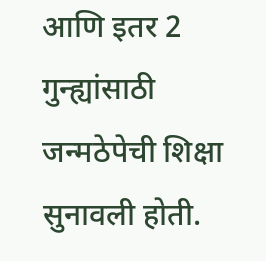आणि इतर 2 गुन्ह्यांसाठी जन्मठेपेची शिक्षा सुनावली होती.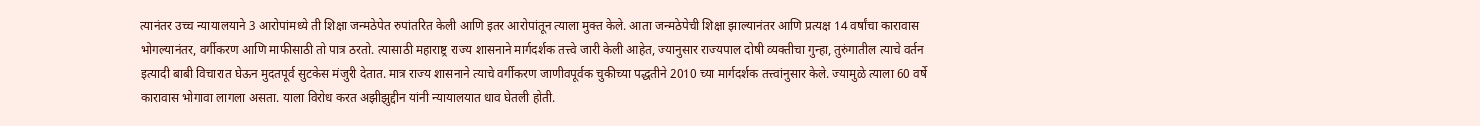त्यानंतर उच्च न्यायालयाने 3 आरोपांमध्ये ती शिक्षा जन्मठेपेत रुपांतरित केली आणि इतर आरोपांतून त्याला मुक्त केले. आता जन्मठेपेची शिक्षा झाल्यानंतर आणि प्रत्यक्ष 14 वर्षांचा कारावास भोगल्यानंतर, वर्गीकरण आणि माफीसाठी तो पात्र ठरतो. त्यासाठी महाराष्ट्र राज्य शासनाने मार्गदर्शक तत्त्वे जारी केली आहेत, ज्यानुसार राज्यपाल दोषी व्यक्तीचा गुन्हा, तुरुंगातील त्याचे वर्तन इत्यादी बाबी विचारात घेऊन मुदतपूर्व सुटकेस मंजुरी देतात. मात्र राज्य शासनाने त्याचे वर्गीकरण जाणीवपूर्वक चुकीच्या पद्धतीने 2010 च्या मार्गदर्शक तत्त्वांनुसार केले. ज्यामुळे त्याला 60 वर्षे कारावास भोगावा लागला असता. याला विरोध करत अझीझुद्दीन यांनी न्यायालयात धाव घेतली होती.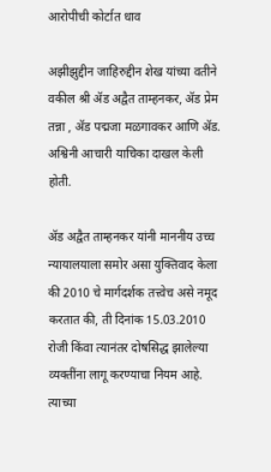आरोपीची कोर्टात धाव

अझीझुद्दीन जाहिरुद्दीन शेख यांच्या वतीने वकील श्री ॲड अद्वैत ताम्हनकर, ॲड प्रेम तन्ना , ॲड पद्मजा मळगावकर आणि ॲड. अश्विनी आचारी याचिका दाखल केली होती.

ॲड अद्वैत ताम्हनकर यांनी माननीय उच्च न्यायालयाला समोर असा युक्तिवाद केला की 2010 चे मार्गदर्शक तत्त्वेच असे नमूद करतात की, ती दिनांक 15.03.2010 रोजी किंवा त्यानंतर दोषसिद्ध झालेल्या व्यक्तींना लागू करण्याचा नियम आहे.  त्याच्या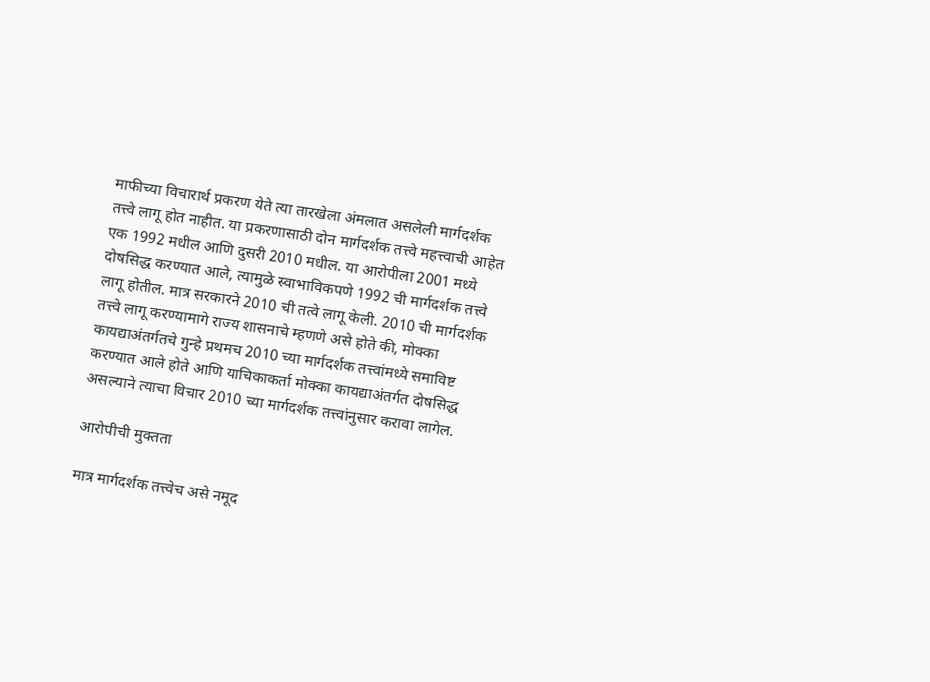माफीच्या विचारार्थ प्रकरण येते त्या तारखेला अंमलात असलेली मार्गदर्शक तत्त्वे लागू होत नाहीत. या प्रकरणासाठी दोन मार्गदर्शक तत्त्वे महत्त्वाची आहेत एक 1992 मधील आणि दुसरी 2010 मधील. या आरोपीला 2001 मध्ये दोषसिद्ध करण्यात आले, त्यामुळे स्वाभाविकपणे 1992 ची मार्गदर्शक तत्त्वे लागू होतील. मात्र सरकारने 2010 ची तत्वे लागू केली. 2010 ची मार्गदर्शक तत्त्वे लागू करण्यामागे राज्य शासनाचे म्हणणे असे होते की, मोक्का कायद्याअंतर्गतचे गुन्हे प्रथमच 2010 च्या मार्गदर्शक तत्त्वांमध्ये समाविष्ट करण्यात आले होते आणि याचिकाकर्ता मोक्का कायद्याअंतर्गत दोषसिद्ध असल्याने त्याचा विचार 2010 च्या मार्गदर्शक तत्त्वांनुसार करावा लागेल.

आरोपीची मुक्तता

मात्र मार्गदर्शक तत्त्वेच असे नमूद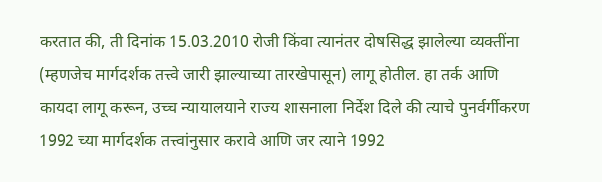करतात की, ती दिनांक 15.03.2010 रोजी किंवा त्यानंतर दोषसिद्ध झालेल्या व्यक्तींना (म्हणजेच मार्गदर्शक तत्त्वे जारी झाल्याच्या तारखेपासून) लागू होतील. हा तर्क आणि कायदा लागू करून, उच्च न्यायालयाने राज्य शासनाला निर्देश दिले की त्याचे पुनर्वर्गीकरण 1992 च्या मार्गदर्शक तत्त्वांनुसार करावे आणि जर त्याने 1992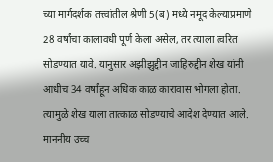च्या मार्गदर्शक तत्त्वांतील श्रेणी 5(ब) मध्ये नमूद केल्याप्रमाणे 28 वर्षांचा कालावधी पूर्ण केला असेल, तर त्याला त्वरित सोडण्यात यावे. यानुसार अझीझुद्दीन जाहिरुद्दीन शेख यांनी आधीच 34 वर्षांहून अधिक काळ कारावास भोगला होता. त्यामुळे शेख याला तात्काळ सोडण्याचे आदेश देण्यात आले. माननीय उच्च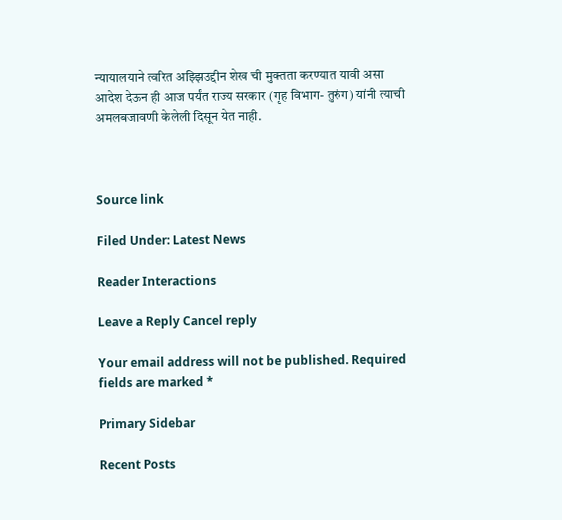न्यायालयाने त्वरित अझ्झिउद्दीन शेख ची मुक्तता करण्यात यावी असा आदेश देऊन ही आज पर्यंत राज्य सरकार (गृह विभाग- तुरुंग) यांनी त्याची अमलबजावणी केलेली दिसून येत नाही.



Source link

Filed Under: Latest News

Reader Interactions

Leave a Reply Cancel reply

Your email address will not be published. Required fields are marked *

Primary Sidebar

Recent Posts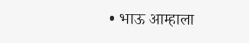• भाऊ आम्हाला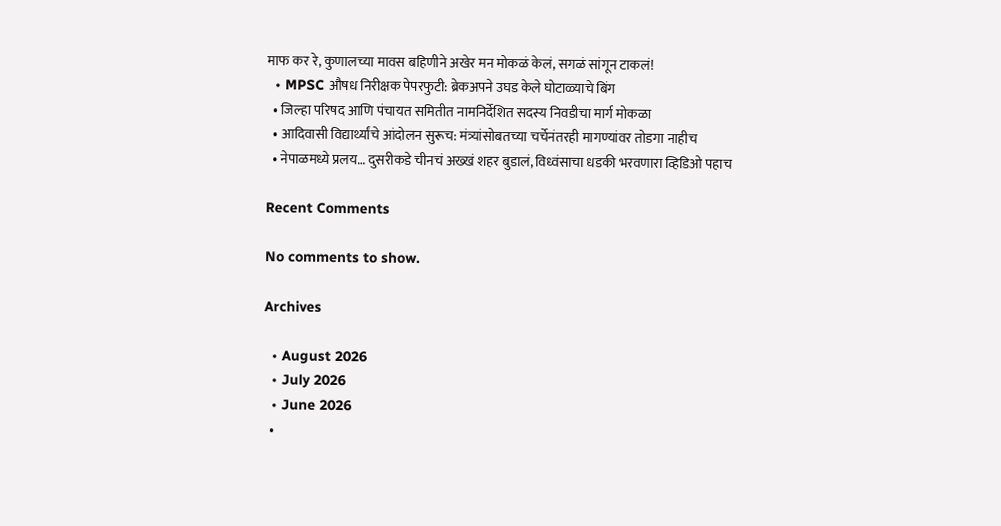माफ कर रे, कुणालच्या मावस बहिणीने अखेर मन मोकळं केलं, सगळं सांगून टाकलं!
  • MPSC औषध निरीक्षक पेपरफुटी: ब्रेकअपने उघड केले घोटाळ्याचे बिंग
  • जिल्हा परिषद आणि पंचायत समितीत नामनिर्देशित सदस्य निवडीचा मार्ग मोकळा
  • आदिवासी विद्यार्थ्यांचे आंदोलन सुरूच: मंत्र्यांसोबतच्या चर्चेनंतरही मागण्यांवर तोडगा नाहीच
  • नेपाळमध्ये प्रलय… दुसरीकडे चीनचं अख्खं शहर बुडालं, विध्वंसाचा धडकी भरवणारा व्हिडिओ पहाच

Recent Comments

No comments to show.

Archives

  • August 2026
  • July 2026
  • June 2026
  •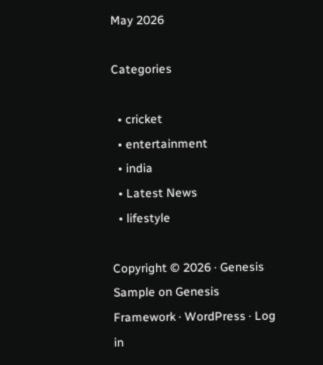May 2026

Categories

  • cricket
  • entertainment
  • india
  • Latest News
  • lifestyle

Copyright © 2026 · Genesis Sample on Genesis Framework · WordPress · Log in